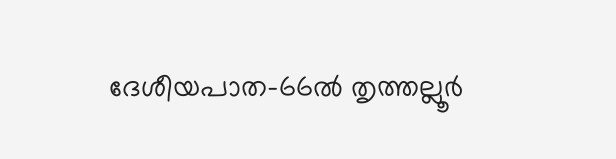ദേശീയപാത-66ൽ തൃത്തല്ലൂർ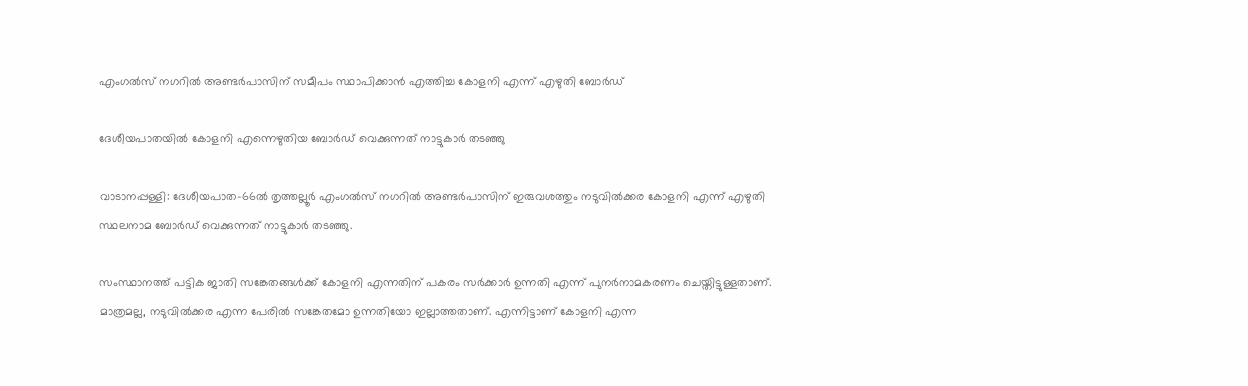എംഗൽസ് നഗറിൽ അണ്ടർപാസിന് സമീപം സ്ഥാപിക്കാൻ എത്തിച്ച കോളനി എന്ന് എഴുതി ബോർഡ്

ദേശീയപാതയിൽ കോളനി എന്നെഴുതിയ ബോർഡ് വെക്കുന്നത് നാട്ടുകാർ തടഞ്ഞു

വാടാനപ്പള്ളി: ദേശീയപാത-66ൽ തൃത്തല്ലൂർ എംഗൽസ് നഗറിൽ അണ്ടർപാസിന് ഇരുവശത്തും നടുവിൽക്കര കോളനി എന്ന് എഴുതി സ്ഥലനാമ ബോർഡ് വെക്കുന്നത് നാട്ടുകാർ തടഞ്ഞു.

സംസ്ഥാനത്ത് പട്ടിക ജാതി സങ്കേതങ്ങൾക്ക് കോളനി എന്നതിന് പകരം സർക്കാർ ഉന്നതി എന്ന് പുനർനാമകരണം ചെയ്തിട്ടുള്ളതാണ്. മാത്രമല്ല, നടുവിൽക്കര എന്ന പേരിൽ സങ്കേതമോ ഉന്നതിയോ ഇല്ലാത്തതാണ്. എന്നിട്ടാണ് കോളനി എന്ന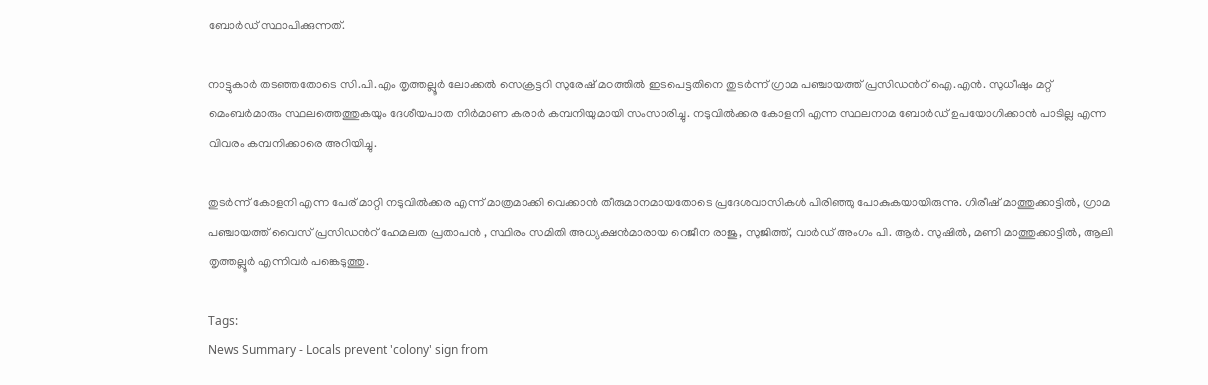ബോർഡ് സ്ഥാപിക്കുന്നത്.

നാട്ടുകാർ തടഞ്ഞതോടെ സി.പി.എം തൃത്തല്ലൂർ ലോക്കൽ സെക്രട്ടറി സുരേഷ് മഠത്തിൽ ഇടപെട്ടതിനെ തുടർന്ന് ഗ്രാമ പഞ്ചായത്ത് പ്രസിഡൻറ് ഐ.എൻ. സുധീഷും മറ്റ് മെംബർമാരും സ്ഥലത്തെത്തുകയും ദേശീയപാത നിർമാണ കരാർ കമ്പനിയുമായി സംസാരിച്ചു. നടുവിൽക്കര കോളനി എന്ന സ്ഥലനാമ ബോർഡ് ഉപയോഗിക്കാൻ പാടില്ല എന്ന വിവരം കമ്പനിക്കാരെ അറിയിച്ചു.

തുടർന്ന് കോളനി എന്ന പേര് മാറ്റി നടുവിൽക്കര എന്ന് മാത്രമാക്കി വെക്കാൻ തീരുമാനമായതോടെ പ്രദേശവാസികൾ പിരിഞ്ഞു പോകുകയായിരുന്നു. ഗിരീഷ് മാത്തുക്കാട്ടിൽ, ഗ്രാമ പഞ്ചായത്ത് വൈസ് പ്രസിഡൻറ് ഹേമലത പ്രതാപൻ , സ്ഥിരം സമിതി അധ്യക്ഷൻമാരായ റെജീന രാജു, സുജിത്ത്, വാർഡ് അംഗം പി. ആർ. സുഷിൽ, മണി മാത്തുക്കാട്ടിൽ, ആലി തൃത്തല്ലൂർ എന്നിവർ പങ്കെടുത്തു.

Tags:
News Summary - Locals prevent 'colony' sign from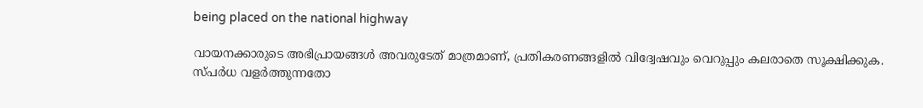being placed on the national highway

വായനക്കാരുടെ അഭിപ്രായങ്ങള്‍ അവരുടേത് മാത്രമാണ്, പ്രതികരണങ്ങളിൽ വിദ്വേഷവും വെറുപ്പും കലരാതെ സൂക്ഷിക്കുക. സ്പർധ വളർത്തുന്നതോ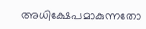അധിക്ഷേപമാകുന്നതോ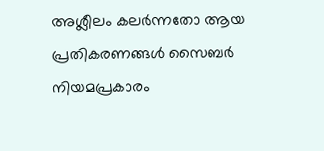അശ്ലീലം കലർന്നതോ ആയ പ്രതികരണങ്ങൾ സൈബർ നിയമപ്രകാരം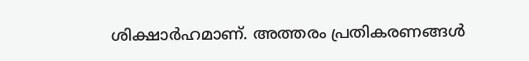ശിക്ഷാർഹമാണ്. അത്തരം പ്രതികരണങ്ങൾ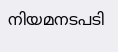നിയമനടപടി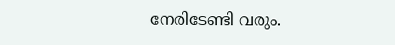നേരിടേണ്ടി വരും.